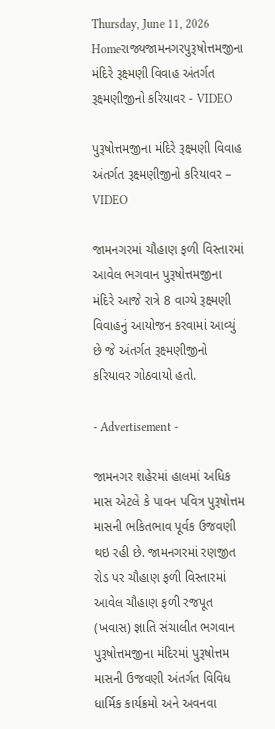Thursday, June 11, 2026
Homeરાજ્યજામનગરપુરૂષોત્તમજીના મંદિરે રૂક્ષ્મણી વિવાહ અંતર્ગત રૂક્ષ્મણીજીનો કરિયાવર - VIDEO

પુરૂષોત્તમજીના મંદિરે રૂક્ષ્મણી વિવાહ અંતર્ગત રૂક્ષ્મણીજીનો કરિયાવર – VIDEO

જામનગરમાં ચૌહાણ ફળી વિસ્તારમાં આવેલ ભગવાન પુરૂષોત્તમજીના મંદિરે આજે રાત્રે 8 વાગ્યે રૂક્ષ્મણી વિવાહનું આયોજન કરવામાં આવ્યું છે જે અંતર્ગત રૂક્ષ્મણીજીનો કરિયાવર ગોઠવાયો હતો.

- Advertisement -

જામનગર શહેરમાં હાલમાં અધિક માસ એટલે કે પાવન પવિત્ર પુરૂષોત્તમ માસની ભકિતભાવ પૂર્વક ઉજવણી થઇ રહી છે. જામનગરમાં રણજીત રોડ પર ચૌહાણ ફળી વિસ્તારમાં આવેલ ચૌહાણ ફળી રજપૂત (ખવાસ) જ્ઞાતિ સંચાલીત ભગવાન પુરૂષોત્તમજીના મંદિરમાં પુરૂષોત્તમ માસની ઉજવણી અંતર્ગત વિવિધ ધાર્મિક કાર્યક્રમો અને અવનવા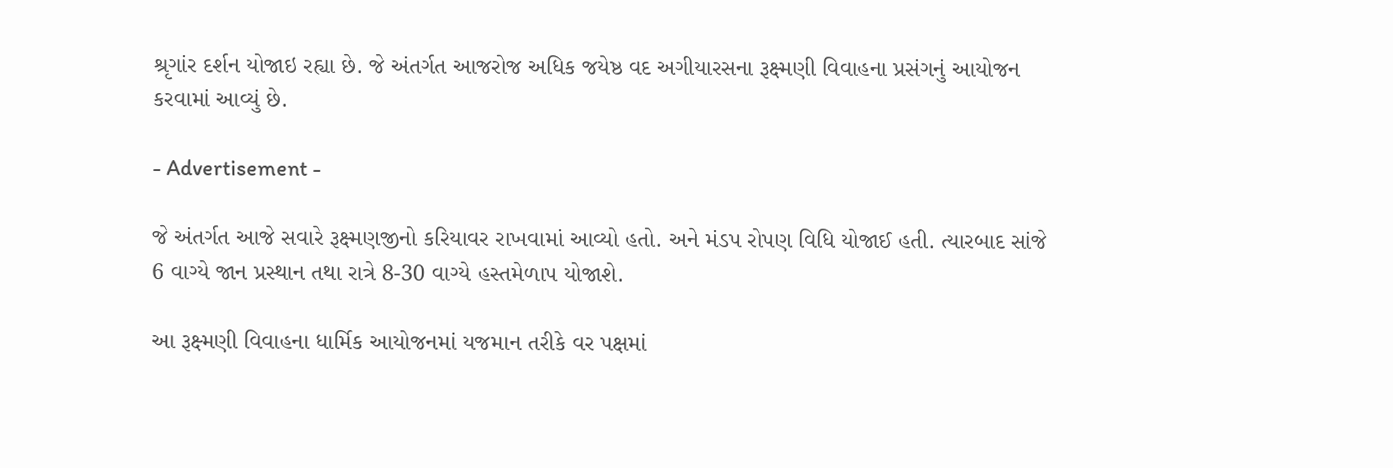શ્રૃગાંર દર્શન યોજાઇ રહ્યા છે. જે અંતર્ગત આજરોજ અધિક જયેષ્ઠ વદ અગીયારસના રૂક્ષ્મણી વિવાહના પ્રસંગનું આયોજન કરવામાં આવ્યું છે.

- Advertisement -

જે અંતર્ગત આજે સવારે રૂક્ષ્મણજીનો કરિયાવર રાખવામાં આવ્યો હતો. અને મંડપ રોપણ વિધિ યોજાઈ હતી. ત્યારબાદ સાંજે 6 વાગ્યે જાન પ્રસ્થાન તથા રાત્રે 8-30 વાગ્યે હસ્તમેળાપ યોજાશે.

આ રૂક્ષ્મણી વિવાહના ધાર્મિક આયોજનમાં યજમાન તરીકે વર પક્ષમાં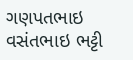ગણપતભાઇ વસંતભાઇ ભટ્ટી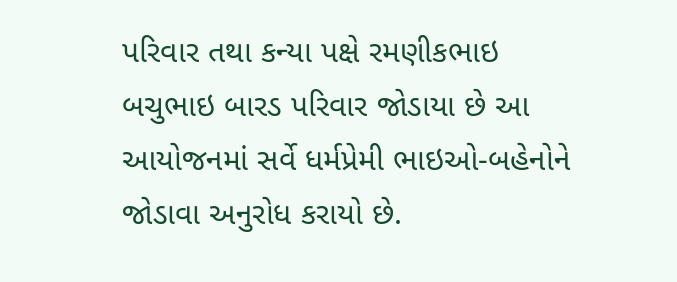પરિવાર તથા કન્યા પક્ષે રમણીકભાઇ બચુભાઇ બારડ પરિવાર જોડાયા છે આ આયોજનમાં સર્વે ધર્મપ્રેમી ભાઇઓ-બહેનોને જોડાવા અનુરોધ કરાયો છે.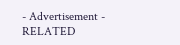- Advertisement -
RELATED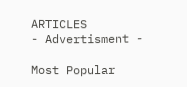ARTICLES
- Advertisment -

Most Popular